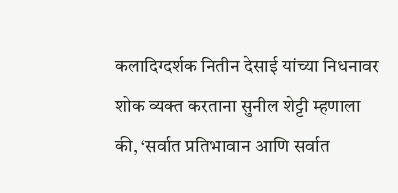कलादिग्दर्शक नितीन देसाई यांच्या निधनावर शोक व्यक्त करताना सुनील शेट्टी म्हणाला की, ‘सर्वात प्रतिभावान आणि सर्वात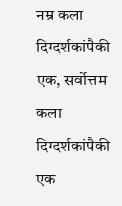नम्र कला दिग्दर्शकांपैकी एक, सर्वोत्तम कला दिग्दर्शकांपैकी एक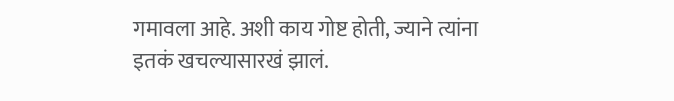गमावला आहे. अशी काय गोष्ट होती, ज्याने त्यांना इतकं खचल्यासारखं झालं.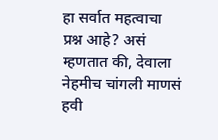हा सर्वात महत्वाचा प्रश्न आहे? असं म्हणतात की, देवाला नेहमीच चांगली माणसं हवी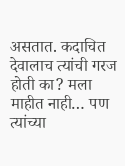असतात. कदाचित देवालाच त्यांची गरज होती का? मला माहीत नाही… पण त्यांच्या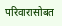परिवारासोबत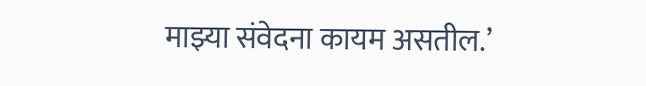माझ्या संवेदना कायम असतील.’